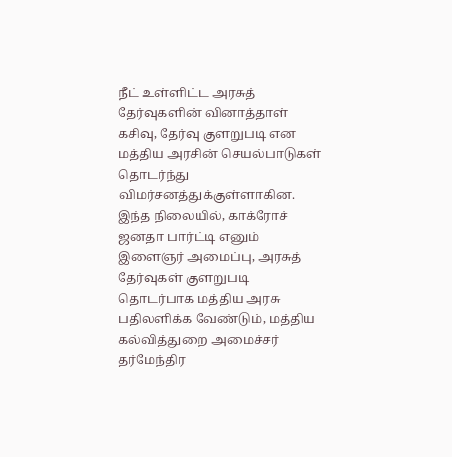நீட் உள்ளிட்ட அரசுத் தேர்வுகளின் வினாத்தாள் கசிவு, தேர்வு குளறுபடி என மத்திய அரசின் செயல்பாடுகள் தொடர்ந்து விமர்சனத்துக்குள்ளாகின.
இந்த நிலையில், காக்ரோச் ஜனதா பார்ட்டி எனும் இளைஞர் அமைப்பு, அரசுத் தேர்வுகள் குளறுபடி தொடர்பாக மத்திய அரசு பதிலளிக்க வேண்டும், மத்திய கல்வித்துறை அமைச்சர் தர்மேந்திர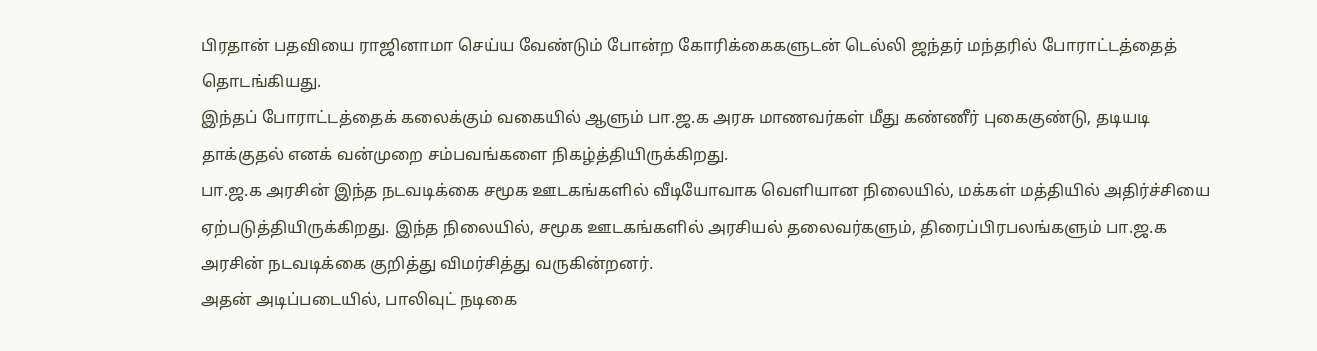பிரதான் பதவியை ராஜினாமா செய்ய வேண்டும் போன்ற கோரிக்கைகளுடன் டெல்லி ஜந்தர் மந்தரில் போராட்டத்தைத் தொடங்கியது.
இந்தப் போராட்டத்தைக் கலைக்கும் வகையில் ஆளும் பா.ஜ.க அரசு மாணவர்கள் மீது கண்ணீர் புகைகுண்டு, தடியடி தாக்குதல் எனக் வன்முறை சம்பவங்களை நிகழ்த்தியிருக்கிறது.
பா.ஜ.க அரசின் இந்த நடவடிக்கை சமூக ஊடகங்களில் வீடியோவாக வெளியான நிலையில், மக்கள் மத்தியில் அதிர்ச்சியை ஏற்படுத்தியிருக்கிறது. இந்த நிலையில், சமூக ஊடகங்களில் அரசியல் தலைவர்களும், திரைப்பிரபலங்களும் பா.ஜ.க அரசின் நடவடிக்கை குறித்து விமர்சித்து வருகின்றனர்.
அதன் அடிப்படையில், பாலிவுட் நடிகை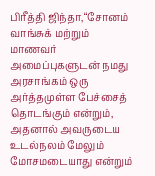பிரீத்தி ஜிந்தா,“சோனம் வாங்சுக் மற்றும் மாணவர் அமைப்புகளுடன் நமது அரசாங்கம் ஒரு அர்த்தமுள்ள பேச்சைத் தொடங்கும் என்றும், அதனால் அவருடைய உடல்நலம் மேலும் மோசமடையாது என்றும்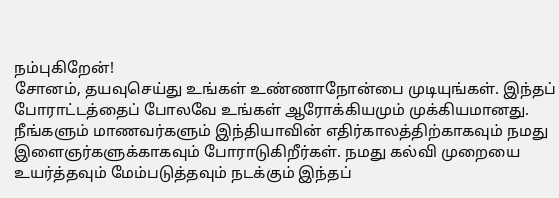நம்புகிறேன்!
சோனம், தயவுசெய்து உங்கள் உண்ணாநோன்பை முடியுங்கள். இந்தப் போராட்டத்தைப் போலவே உங்கள் ஆரோக்கியமும் முக்கியமானது. நீங்களும் மாணவர்களும் இந்தியாவின் எதிர்காலத்திற்காகவும் நமது இளைஞர்களுக்காகவும் போராடுகிறீர்கள். நமது கல்வி முறையை உயர்த்தவும் மேம்படுத்தவும் நடக்கும் இந்தப்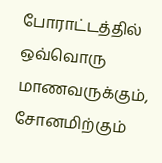போராட்டத்தில் ஒவ்வொரு மாணவருக்கும், சோனமிற்கும்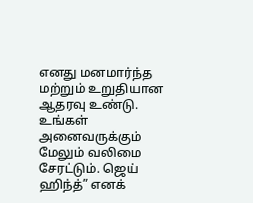எனது மனமார்ந்த மற்றும் உறுதியான ஆதரவு உண்டு. உங்கள் அனைவருக்கும் மேலும் வலிமை சேரட்டும். ஜெய் ஹிந்த்” எனக்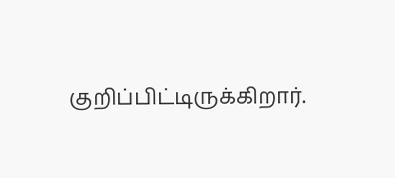குறிப்பிட்டிருக்கிறார்.